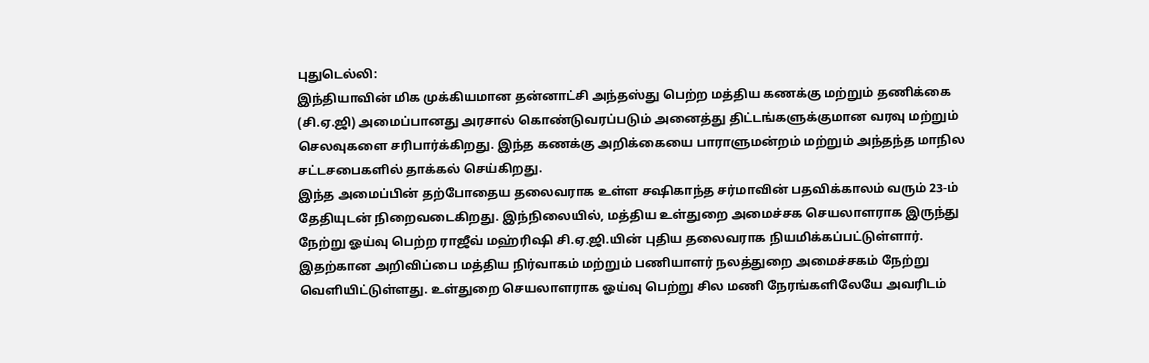புதுடெல்லி:
இந்தியாவின் மிக முக்கியமான தன்னாட்சி அந்தஸ்து பெற்ற மத்திய கணக்கு மற்றும் தணிக்கை (சி.ஏ.ஜி) அமைப்பானது அரசால் கொண்டுவரப்படும் அனைத்து திட்டங்களுக்குமான வரவு மற்றும் செலவுகளை சரிபார்க்கிறது. இந்த கணக்கு அறிக்கையை பாராளுமன்றம் மற்றும் அந்தந்த மாநில சட்டசபைகளில் தாக்கல் செய்கிறது.
இந்த அமைப்பின் தற்போதைய தலைவராக உள்ள சஷிகாந்த சர்மாவின் பதவிக்காலம் வரும் 23-ம் தேதியுடன் நிறைவடைகிறது. இந்நிலையில், மத்திய உள்துறை அமைச்சக செயலாளராக இருந்து நேற்று ஓய்வு பெற்ற ராஜீவ் மஹ்ரிஷி சி.ஏ.ஜி.யின் புதிய தலைவராக நியமிக்கப்பட்டுள்ளார்.
இதற்கான அறிவிப்பை மத்திய நிர்வாகம் மற்றும் பணியாளர் நலத்துறை அமைச்சகம் நேற்று வெளியிட்டுள்ளது. உள்துறை செயலாளராக ஓய்வு பெற்று சில மணி நேரங்களிலேயே அவரிடம்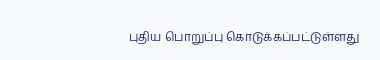புதிய பொறுப்பு கொடுக்கப்பட்டுள்ளது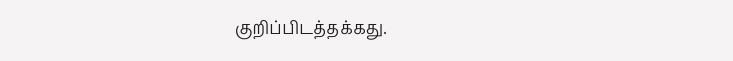குறிப்பிடத்தக்கது.